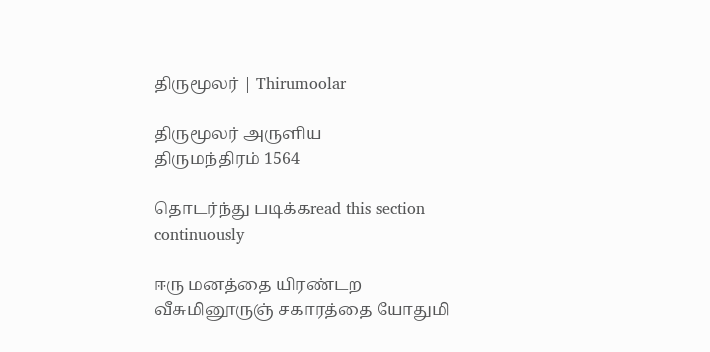திருமூலர் | Thirumoolar

திருமூலர் அருளிய
திருமந்திரம் 1564

தொடர்ந்து படிக்கread this section continuously

ஈரு மனத்தை யிரண்டற வீசுமினூருஞ் சகாரத்தை யோதுமி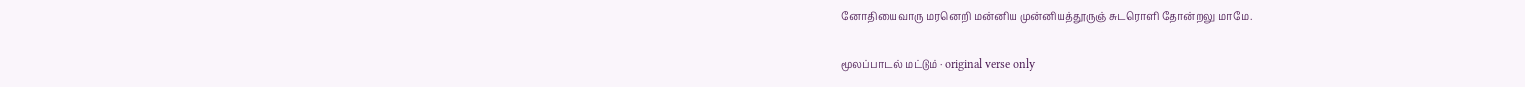னோதியைவாரு மரனெறி மன்னிய முன்னியத்தூருஞ் சுடரொளி தோன்றலு மாமே.

மூலப்பாடல் மட்டும் · original verse only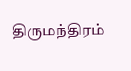திருமந்திரம்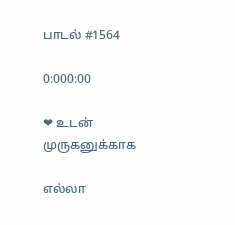பாடல் #1564

0:000:00

❤ உடன் முருகனுக்காக

எல்லா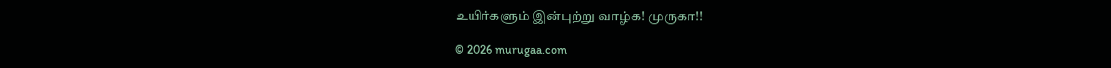உயிர்களும் இன்புற்று வாழ்க! முருகா!!

© 2026 murugaa.com